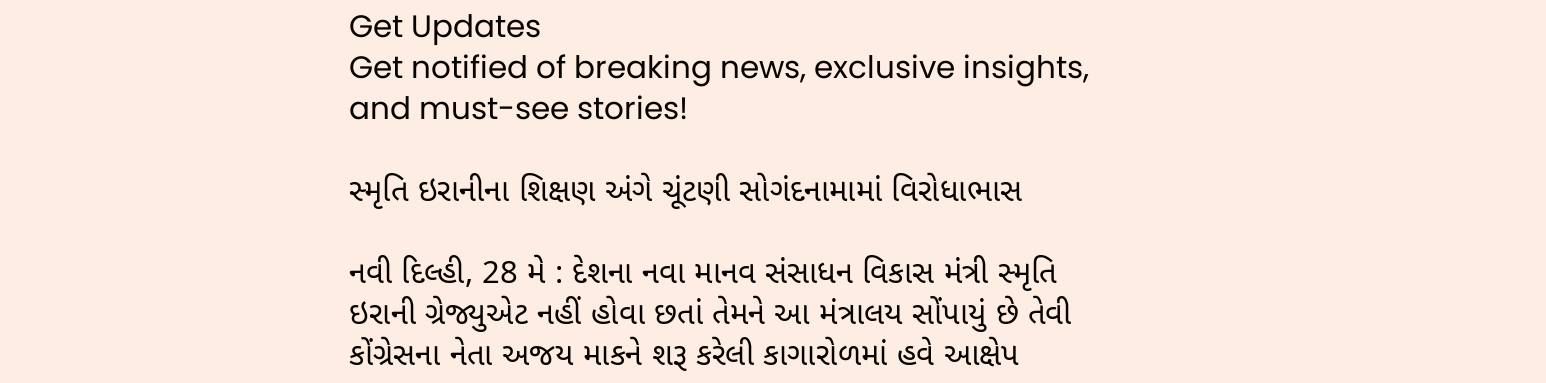Get Updates
Get notified of breaking news, exclusive insights, and must-see stories!

સ્મૃતિ ઇરાનીના શિક્ષણ અંગે ચૂંટણી સોગંદનામામાં વિરોધાભાસ

નવી દિલ્હી, 28 મે : દેશના નવા માનવ સંસાધન વિકાસ મંત્રી સ્મૃતિ ઇરાની ગ્રેજ્યુએટ નહીં હોવા છતાં તેમને આ મંત્રાલય સોંપાયું છે તેવી કોંગ્રેસના નેતા અજય માકને શરૂ કરેલી કાગારોળમાં હવે આક્ષેપ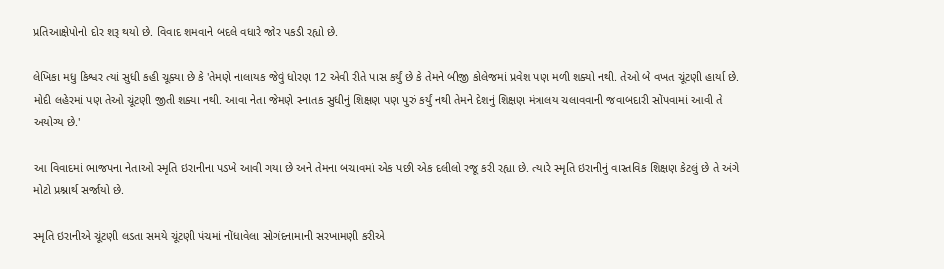પ્રતિઆક્ષેપોનો દોર શરૂ થયો છે. વિવાદ શમવાને બદલે વધારે જોર પકડી રહ્યો છે.

લેખિકા મધુ કિશ્વર ત્યાં સુધી કહી ચૂક્યા છે કે 'તેમણે નાલાયક જેવું ધોરણ 12 એવી રીતે પાસ કર્યું છે કે તેમને બીજી કોલેજમાં પ્રવેશ પણ મળી શક્યો નથી. તેઓ બે વખત ચૂંટણી હાર્યા છે. મોદી લહેરમાં પણ તેઓ ચૂંટણી જીતી શક્યા નથી. આવા નેતા જેમણે સ્નાતક સુધીનું શિક્ષણ પણ પુરું કર્યું નથી તેમને દેશનું શિક્ષણ મંત્રાલય ચલાવવાની જવાબદારી સોંપવામાં આવી તે અયોગ્ય છે.'

આ વિવાદમાં ભાજપના નેતાઓ સ્મૃતિ ઇરાનીના પડખે આવી ગયા છે અને તેમના બચાવમાં એક પછી એક દલીલો રજૂ કરી રહ્યા છે. ત્યારે સ્મૃતિ ઇરાનીનું વાસ્તવિક શિક્ષણ કેટલું છે તે અંગે મોટો પ્રશ્નાર્થ સર્જાયો છે.

સ્મૃતિ ઇરાનીએ ચૂંટણી લડતા સમયે ચૂંટણી પંચમાં નોંધાવેલા સોગંદનામાની સરખામણી કરીએ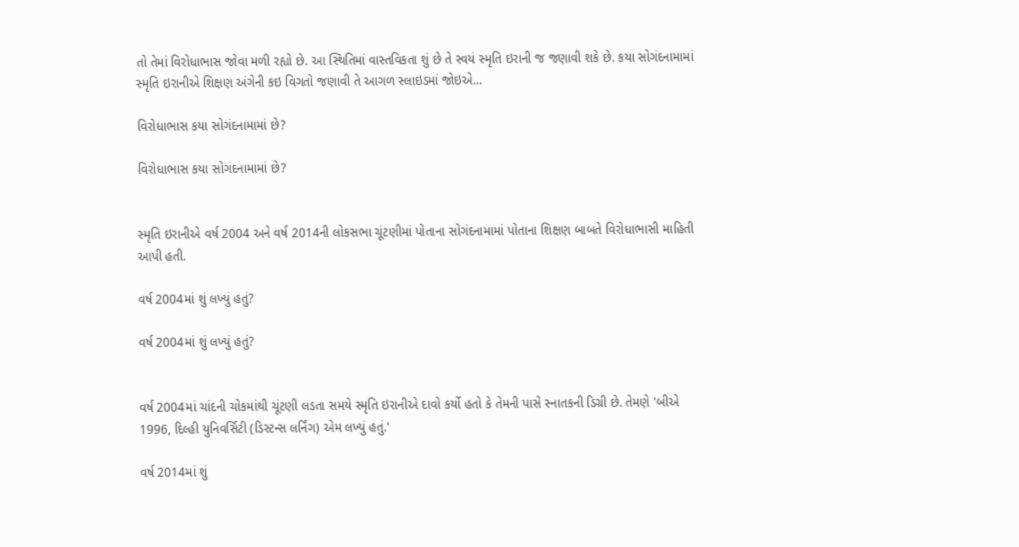તો તેમાં વિરોધાભાસ જોવા મળી રહ્યો છે. આ સ્થિતિમાં વાસ્તવિકતા શું છે તે સ્વયં સ્મૃતિ ઇરાની જ જણાવી શકે છે. કયા સોગંદનામામાં સ્મૃતિ ઇરાનીએ શિક્ષણ અંગેની કઇ વિગતો જણાવી તે આગળ સ્લાઇડમાં જોઇએ...

વિરોધાભાસ કયા સોગંદનામામાં છે?

વિરોધાભાસ કયા સોગંદનામામાં છે?


સ્મૃતિ ઇરાનીએ વર્ષ 2004 અને વર્ષ 2014ની લોકસભા ચૂંટણીમાં પોતાના સોગંદનામામાં પોતાના શિક્ષણ બાબતે વિરોધાભાસી માહિતી આપી હતી.

વર્ષ 2004માં શું લખ્યું હતું?

વર્ષ 2004માં શું લખ્યું હતું?


વર્ષ 2004માં ચાંદની ચોકમાંથી ચૂંટણી લડતા સમયે સ્મૃતિ ઇરાનીએ દાવો કર્યો હતો કે તેમની પાસે સ્નાતકની ડિગ્રી છે. તેમણે 'બીએ 1996, દિલ્હી યુનિવર્સિટી (ડિસ્ટન્સ લર્નિંગ) એમ લખ્યું હતું.'

વર્ષ 2014માં શું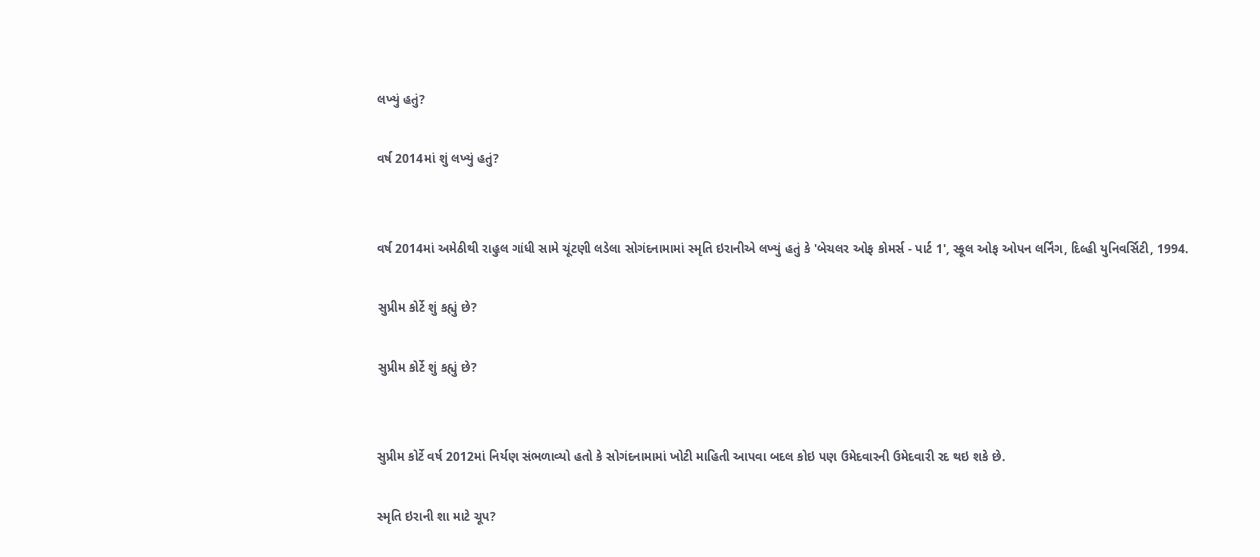લખ્યું હતું?

વર્ષ 2014માં શું લખ્યું હતું?


વર્ષ 2014માં અમેઠીથી રાહુલ ગાંધી સામે ચૂંટણી લડેલા સોગંદનામામાં સ્મૃતિ ઇરાનીએ લખ્યું હતું કે 'બેચલર ઓફ કોમર્સ - પાર્ટ 1', સ્કૂલ ઓફ ઓપન લર્નિંગ, દિલ્હી યુનિવર્સિટી, 1994.

સુપ્રીમ કોર્ટે શું કહ્યું છે?

સુપ્રીમ કોર્ટે શું કહ્યું છે?


સુપ્રીમ કોર્ટે વર્ષ 2012માં નિર્યણ સંભળાવ્યો હતો કે સોગંદનામામાં ખોટી માહિતી આપવા બદલ કોઇ પણ ઉમેદવારની ઉમેદવારી રદ થઇ શકે છે.

સ્મૃતિ ઇરાની શા માટે ચૂપ?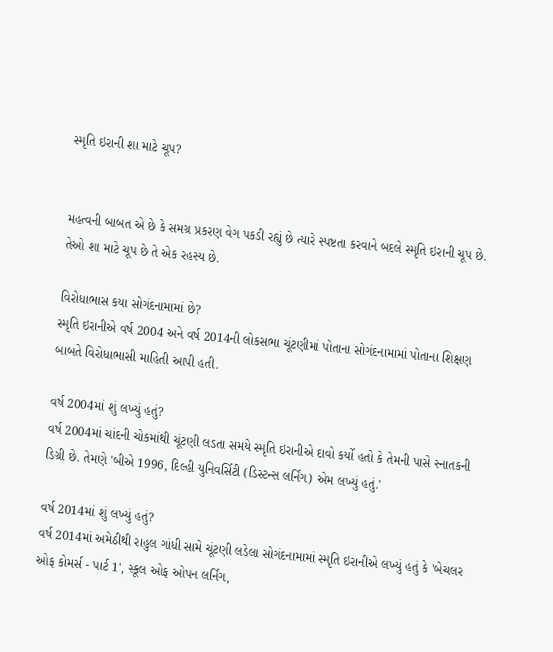સ્મૃતિ ઇરાની શા માટે ચૂપ?


મહત્વની બાબત એ છે કે સમગ્ર પ્રકરણ વેગ પકડી રહ્યું છે ત્યારે સ્પષ્ટતા કરવાને બદલે સ્મૃતિ ઇરાની ચૂપ છે. તેઓ શા માટે ચૂપ છે તે એક રહસ્ય છે.

વિરોધાભાસ કયા સોગંદનામામાં છે?
સ્મૃતિ ઇરાનીએ વર્ષ 2004 અને વર્ષ 2014ની લોકસભા ચૂંટણીમાં પોતાના સોગંદનામામાં પોતાના શિક્ષણ બાબતે વિરોધાભાસી માહિતી આપી હતી.

વર્ષ 2004માં શું લખ્યું હતું?
વર્ષ 2004માં ચાંદની ચોકમાંથી ચૂંટણી લડતા સમયે સ્મૃતિ ઇરાનીએ દાવો કર્યો હતો કે તેમની પાસે સ્નાતકની ડિગ્રી છે. તેમણે 'બીએ 1996, દિલ્હી યુનિવર્સિટી (ડિસ્ટન્સ લર્નિંગ) એમ લખ્યું હતું.'

વર્ષ 2014માં શું લખ્યું હતું?
વર્ષ 2014માં અમેઠીથી રાહુલ ગાંધી સામે ચૂંટણી લડેલા સોગંદનામામાં સ્મૃતિ ઇરાનીએ લખ્યું હતું કે 'બેચલર ઓફ કોમર્સ - પાર્ટ 1', સ્કૂલ ઓફ ઓપન લર્નિંગ,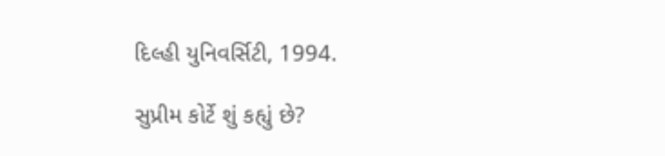દિલ્હી યુનિવર્સિટી, 1994.

સુપ્રીમ કોર્ટે શું કહ્યું છે?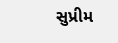સુપ્રીમ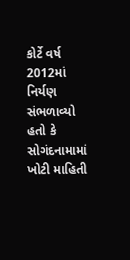કોર્ટે વર્ષ 2012માં નિર્યણ સંભળાવ્યો હતો કે સોગંદનામામાં ખોટી માહિતી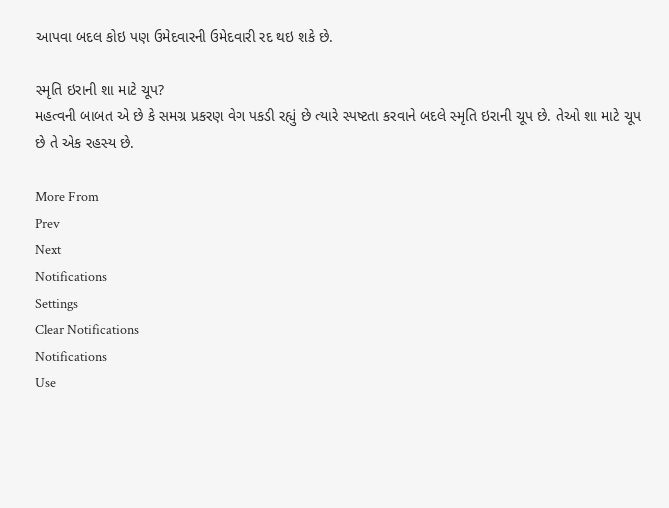આપવા બદલ કોઇ પણ ઉમેદવારની ઉમેદવારી રદ થઇ શકે છે.

સ્મૃતિ ઇરાની શા માટે ચૂપ?
મહત્વની બાબત એ છે કે સમગ્ર પ્રકરણ વેગ પકડી રહ્યું છે ત્યારે સ્પષ્ટતા કરવાને બદલે સ્મૃતિ ઇરાની ચૂપ છે. તેઓ શા માટે ચૂપ છે તે એક રહસ્ય છે.

More From
Prev
Next
Notifications
Settings
Clear Notifications
Notifications
Use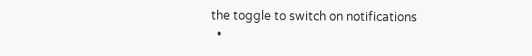the toggle to switch on notifications
  •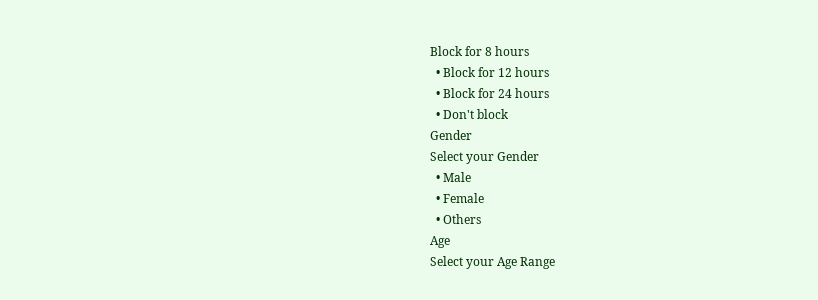Block for 8 hours
  • Block for 12 hours
  • Block for 24 hours
  • Don't block
Gender
Select your Gender
  • Male
  • Female
  • Others
Age
Select your Age Range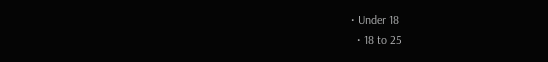• Under 18
  • 18 to 25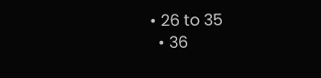• 26 to 35
  • 36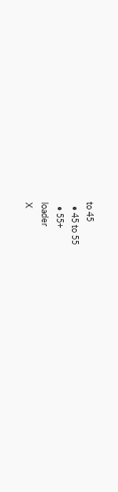to 45
  • 45 to 55
  • 55+
loader
X